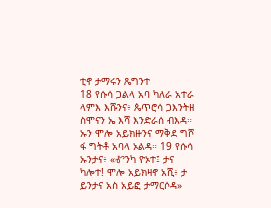ቲኖ ታማሩን ጼግንተ
18 የሱሳ ጋልላ አባ ካለራ አተራ ላምእ እሹንና፥ ጴጥሮሳ ጋእንትዘ ስሞናን ኤ እሻ እንድራሰ ብእዳ። ኡን ሞሎ አይክዙንና ማቅደ ግሾ ፋ ግትቶ አባላ ኦልዳ። 19 የሱሳ ኡንታና፥ «Ꮉንካ ዮኦተ፤ ታና ካሎተ! ሞሎ አይክዛኖ አሺ፥ ታ ይንታና አስ አይፎ ታማርሶዳ»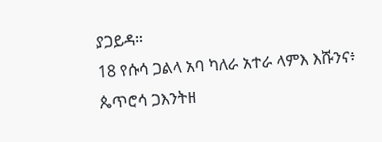ያጋይዳ።
18 የሱሳ ጋልላ አባ ካለራ አተራ ላምእ እሹንና፥ ጴጥሮሳ ጋእንትዘ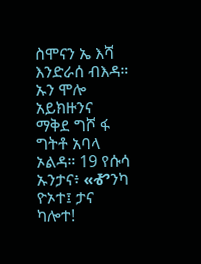ስሞናን ኤ እሻ እንድራሰ ብእዳ። ኡን ሞሎ አይክዙንና ማቅደ ግሾ ፋ ግትቶ አባላ ኦልዳ። 19 የሱሳ ኡንታና፥ «Ꮉንካ ዮኦተ፤ ታና ካሎተ!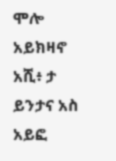ሞሎ አይክዛኖ አሺ፥ ታ ይንታና አስ አይፎ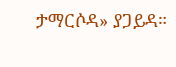ታማርሶዳ» ያጋይዳ።